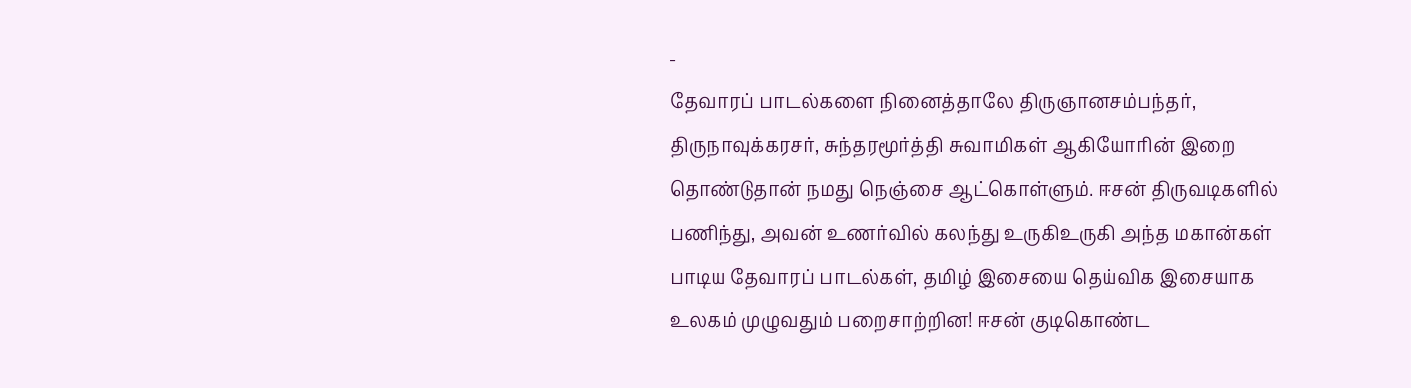-
தேவாரப் பாடல்களை நினைத்தாலே திருஞானசம்பந்தர், திருநாவுக்கரசர், சுந்தரமூர்த்தி சுவாமிகள் ஆகியோரின் இறை தொண்டுதான் நமது நெஞ்சை ஆட்கொள்ளும். ஈசன் திருவடிகளில் பணிந்து, அவன் உணர்வில் கலந்து உருகிஉருகி அந்த மகான்கள் பாடிய தேவாரப் பாடல்கள், தமிழ் இசையை தெய்விக இசையாக உலகம் முழுவதும் பறைசாற்றின! ஈசன் குடிகொண்ட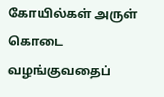கோயில்கள் அருள் கொடை வழங்குவதைப்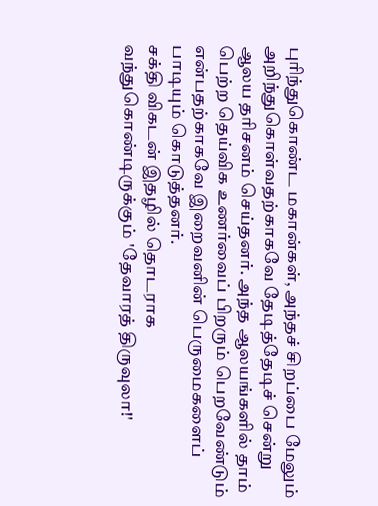புரிந்துகொண்ட மகான்கள், அந்தச் சிறப்பை மேலும் அறிந்துகொள்வதற்காகவே தேடித்தேடிச் சென்று ஆலய தரிசனம் செய்தனர். அந்த ஆலயங்களில் தாம் பெற்ற தெய்விக உணர்வைப் பிறரும் பெறவேண்டும் என்பதற்காகவே இறைவனின் பெருமைகளைப் பாடியும் கொடுத்தனர்.
சக்தி விகடன் இதழில் தொடராக வந்துகொண்டிருக்கும் 'தேவாரத் திருவுலா!'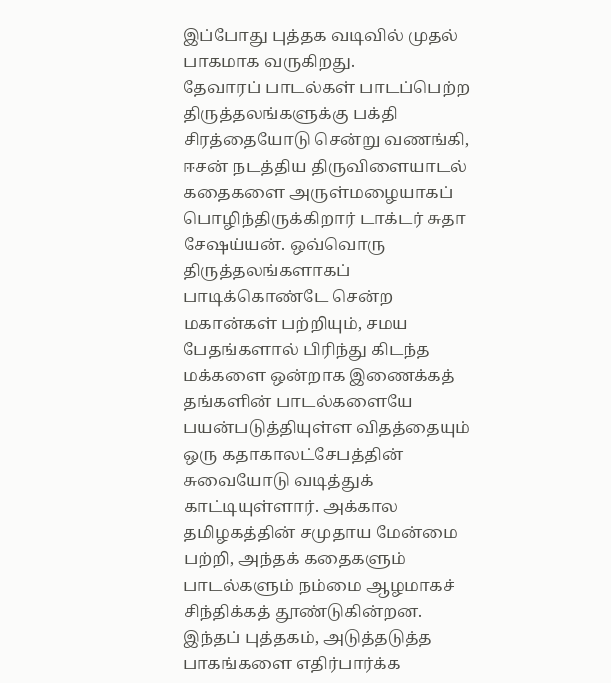இப்போது புத்தக வடிவில் முதல் பாகமாக வருகிறது.
தேவாரப் பாடல்கள் பாடப்பெற்ற திருத்தலங்களுக்கு பக்தி சிரத்தையோடு சென்று வணங்கி, ஈசன் நடத்திய திருவிளையாடல் கதைகளை அருள்மழையாகப் பொழிந்திருக்கிறார் டாக்டர் சுதா சேஷய்யன். ஒவ்வொரு திருத்தலங்களாகப் பாடிக்கொண்டே சென்ற மகான்கள் பற்றியும், சமய பேதங்களால் பிரிந்து கிடந்த மக்களை ஒன்றாக இணைக்கத் தங்களின் பாடல்களையே பயன்படுத்தியுள்ள விதத்தையும் ஒரு கதாகாலட்சேபத்தின் சுவையோடு வடித்துக் காட்டியுள்ளார். அக்கால தமிழகத்தின் சமுதாய மேன்மை பற்றி, அந்தக் கதைகளும் பாடல்களும் நம்மை ஆழமாகச் சிந்திக்கத் தூண்டுகின்றன.
இந்தப் புத்தகம், அடுத்தடுத்த பாகங்களை எதிர்பார்க்க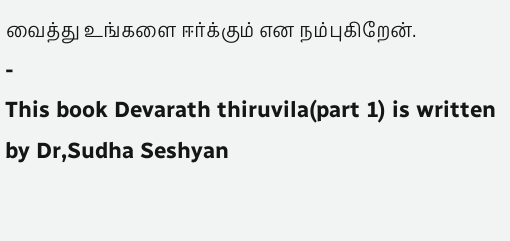வைத்து உங்களை ஈர்க்கும் என நம்புகிறேன்.
-
This book Devarath thiruvila(part 1) is written by Dr,Sudha Seshyan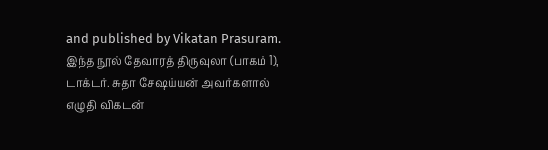and published by Vikatan Prasuram.
இந்த நூல் தேவாரத் திருவுலா (பாகம் 1), டாக்டர். சுதா சேஷய்யன் அவர்களால் எழுதி விகடன்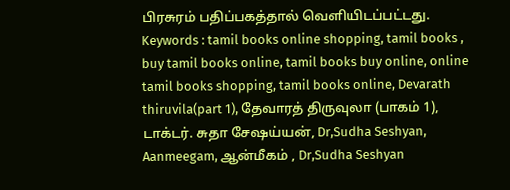பிரசுரம் பதிப்பகத்தால் வெளியிடப்பட்டது.
Keywords : tamil books online shopping, tamil books , buy tamil books online, tamil books buy online, online tamil books shopping, tamil books online, Devarath thiruvila(part 1), தேவாரத் திருவுலா (பாகம் 1), டாக்டர். சுதா சேஷய்யன், Dr,Sudha Seshyan, Aanmeegam, ஆன்மீகம் , Dr,Sudha Seshyan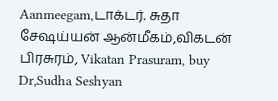Aanmeegam,டாக்டர். சுதா சேஷய்யன் ஆன்மீகம்,விகடன் பிரசுரம், Vikatan Prasuram, buy Dr,Sudha Seshyan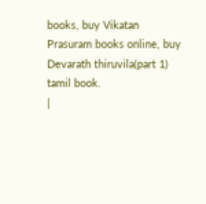books, buy Vikatan Prasuram books online, buy Devarath thiruvila(part 1) tamil book.
|